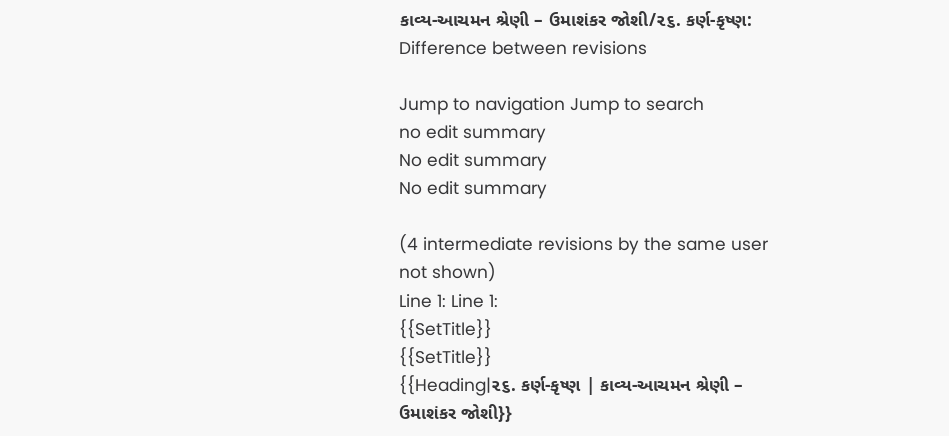કાવ્ય-આચમન શ્રેણી – ઉમાશંકર જોશી/૨૬. કર્ણ-કૃષ્ણ: Difference between revisions

Jump to navigation Jump to search
no edit summary
No edit summary
No edit summary

(4 intermediate revisions by the same user not shown)
Line 1: Line 1:
{{SetTitle}}
{{SetTitle}}
{{Heading|૨૬. કર્ણ-કૃષ્ણ | કાવ્ય-આચમન શ્રેણી – ઉમાશંકર જોશી}}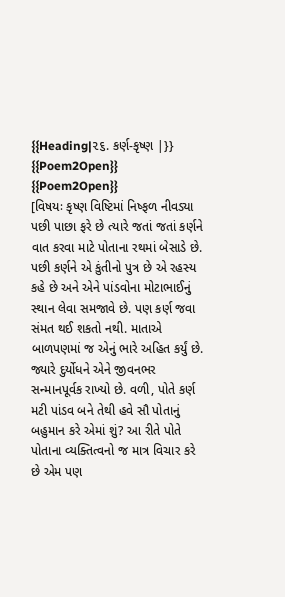{{Heading|૨૬. કર્ણ-કૃષ્ણ |}}
{{Poem2Open}}
{{Poem2Open}}
[વિષયઃ કૃષ્ણ વિષ્ટિમાં નિષ્ફળ નીવડ્યા પછી પાછા ફરે છે ત્યારે જતાં જતાં કર્ણને વાત કરવા માટે પોતાના રથમાં બેસાડે છે. પછી કર્ણને એ કુંતીનો પુત્ર છે એ રહસ્ય કહે છે અને એને પાંડવોના મોટાભાઈનું સ્થાન લેવા સમજાવે છે. પણ કર્ણ જવા સંમત થઈ શકતો નથી. માતાએ બાળપણમાં જ એનું ભારે અહિત કર્યું છે. જ્યારે દુર્યોધને એને જીવનભર સન્માનપૂર્વક રાખ્યો છે. વળી, પોતે કર્ણ મટી પાંડવ બને તેથી હવે સૌ પોતાનું બહુમાન કરે એમાં શું? આ રીતે પોતે પોતાના વ્યક્તિત્વનો જ માત્ર વિચાર કરે છે એમ પણ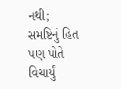નથી; સમષ્ટિનું હિત પણ પોતે વિચાર્યું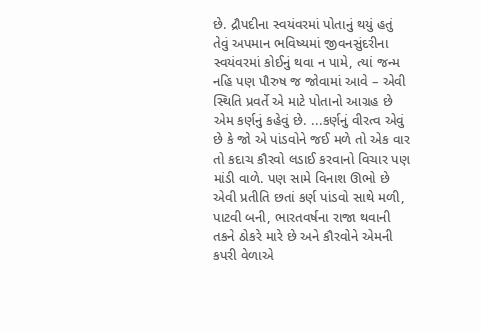છે. દ્રૌપદીના સ્વયંવરમાં પોતાનું થયું હતું તેવું અપમાન ભવિષ્યમાં જીવનસુંદરીના સ્વયંવરમાં કોઈનું થવા ન પામે, ત્યાં જન્મ નહિ પણ પૌરુષ જ જોવામાં આવે – એવી સ્થિતિ પ્રવર્તે એ માટે પોતાનો આગ્રહ છે એમ કર્ણનું કહેવું છે. ...કર્ણનું વીરત્વ એવું છે કે જો એ પાંડવોને જઈ મળે તો એક વાર તો કદાચ કૌરવો લડાઈ કરવાનો વિચાર પણ માંડી વાળે. પણ સામે વિનાશ ઊભો છે એવી પ્રતીતિ છતાં કર્ણ પાંડવો સાથે મળી, પાટવી બની, ભારતવર્ષના રાજા થવાની તકને ઠોકરે મારે છે અને કૌરવોને એમની કપરી વેળાએ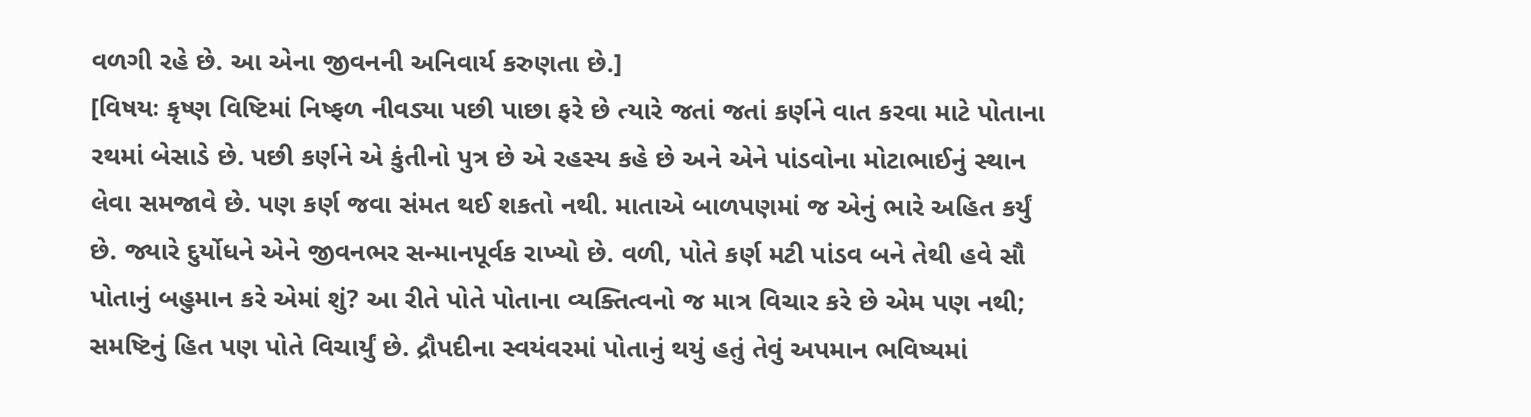વળગી રહે છે. આ એના જીવનની અનિવાર્ય કરુણતા છે.]
[વિષયઃ કૃષ્ણ વિષ્ટિમાં નિષ્ફળ નીવડ્યા પછી પાછા ફરે છે ત્યારે જતાં જતાં કર્ણને વાત કરવા માટે પોતાના રથમાં બેસાડે છે. પછી કર્ણને એ કુંતીનો પુત્ર છે એ રહસ્ય કહે છે અને એને પાંડવોના મોટાભાઈનું સ્થાન લેવા સમજાવે છે. પણ કર્ણ જવા સંમત થઈ શકતો નથી. માતાએ બાળપણમાં જ એનું ભારે અહિત કર્યું છે. જ્યારે દુર્યોધને એને જીવનભર સન્માનપૂર્વક રાખ્યો છે. વળી, પોતે કર્ણ મટી પાંડવ બને તેથી હવે સૌ પોતાનું બહુમાન કરે એમાં શું? આ રીતે પોતે પોતાના વ્યક્તિત્વનો જ માત્ર વિચાર કરે છે એમ પણ નથી; સમષ્ટિનું હિત પણ પોતે વિચાર્યું છે. દ્રૌપદીના સ્વયંવરમાં પોતાનું થયું હતું તેવું અપમાન ભવિષ્યમાં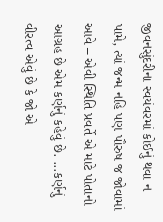જીવનસુંદરીના સ્વયંવરમાં કોઈનું થવા ન પામે, ત્યાં જન્મ નહિ પણ પૌરુષ જ જોવામાં આવે – એવી સ્થિતિ પ્રવર્તે એ માટે પોતાનો આગ્રહ છે એમ કર્ણનું કહેવું છે. ...કર્ણનું વીરત્વ એવું છે કે જો એ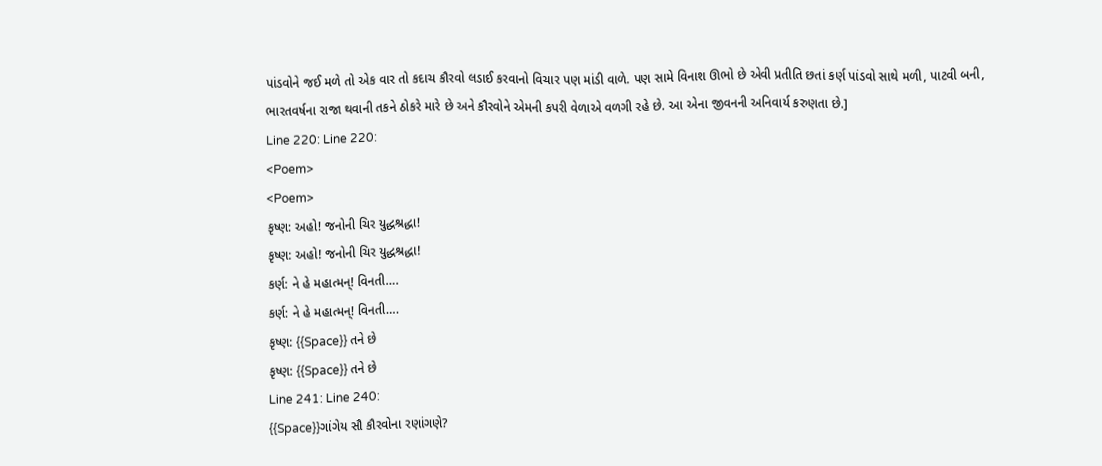પાંડવોને જઈ મળે તો એક વાર તો કદાચ કૌરવો લડાઈ કરવાનો વિચાર પણ માંડી વાળે. પણ સામે વિનાશ ઊભો છે એવી પ્રતીતિ છતાં કર્ણ પાંડવો સાથે મળી, પાટવી બની, ભારતવર્ષના રાજા થવાની તકને ઠોકરે મારે છે અને કૌરવોને એમની કપરી વેળાએ વળગી રહે છે. આ એના જીવનની અનિવાર્ય કરુણતા છે.]
Line 220: Line 220:
<Poem>
<Poem>
કૃષ્ણ: અહો! જનોની ચિર યુદ્ધશ્રદ્ધા!
કૃષ્ણ: અહો! જનોની ચિર યુદ્ધશ્રદ્ધા!
કર્ણ: ને હે મહાત્મન્! વિનતી….
કર્ણ: ને હે મહાત્મન્! વિનતી….
કૃષ્ણ: {{Space}} તને છે
કૃષ્ણ: {{Space}} તને છે
Line 241: Line 240:
{{Space}}ગાંગેય સૌ કૌરવોના રણાંગણે?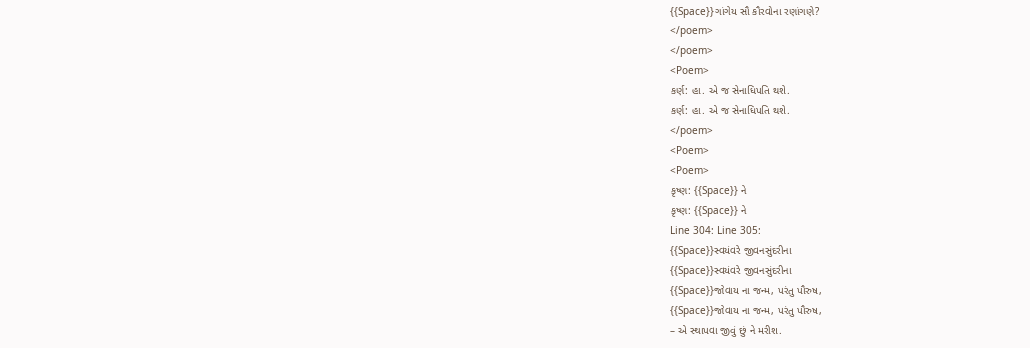{{Space}}ગાંગેય સૌ કૌરવોના રણાંગણે?
</poem>
</poem>
<Poem>
કર્ણ: હા. એ જ સેનાધિપતિ થશે.
કર્ણ: હા. એ જ સેનાધિપતિ થશે.
</poem>
<Poem>
<Poem>
કૃષ્ણ: {{Space}} ને
કૃષ્ણ: {{Space}} ને
Line 304: Line 305:
{{Space}}સ્વયંવરે જીવનસુંદરીના
{{Space}}સ્વયંવરે જીવનસુંદરીના
{{Space}}જોવાય ના જન્મ, પરંતુ પૌરુષ,
{{Space}}જોવાય ના જન્મ, પરંતુ પૌરુષ,
– એ સ્થાપવા જીવું છું ને મરીશ.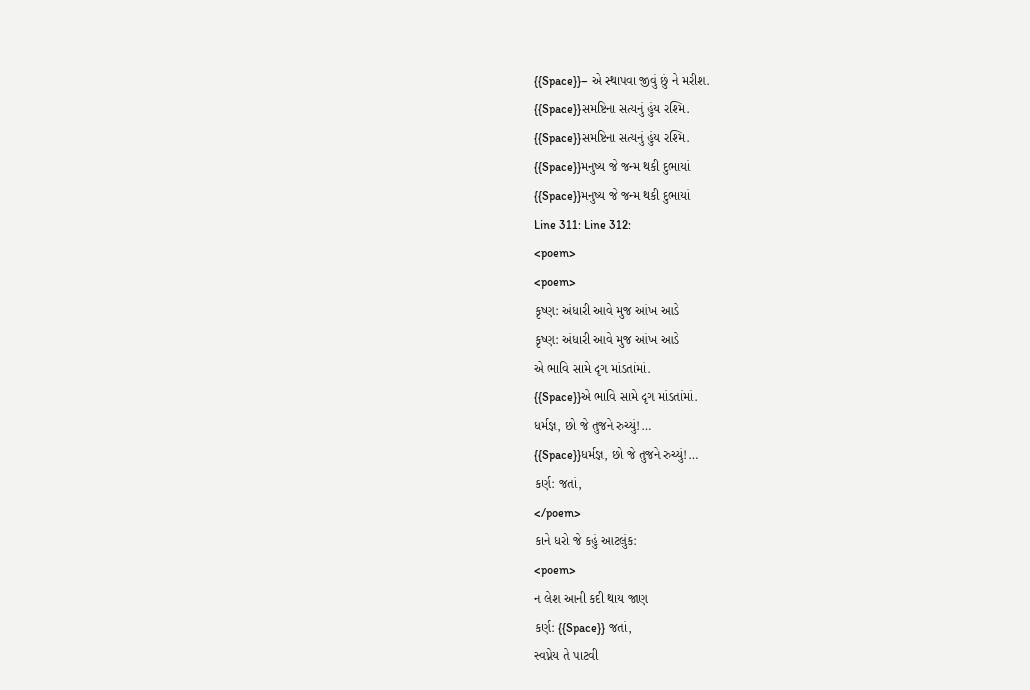{{Space}}– એ સ્થાપવા જીવું છું ને મરીશ.
{{Space}}સમષ્ટિના સત્યનું હુંય રશ્મિ.
{{Space}}સમષ્ટિના સત્યનું હુંય રશ્મિ.
{{Space}}મનુષ્ય જે જન્મ થકી દુભાયાં
{{Space}}મનુષ્ય જે જન્મ થકી દુભાયાં
Line 311: Line 312:
<poem>
<poem>
કૃષ્ણ: અંધારી આવે મુજ આંખ આડે
કૃષ્ણ: અંધારી આવે મુજ આંખ આડે
એ ભાવિ સામે દૃગ માંડતાંમાં.
{{Space}}એ ભાવિ સામે દૃગ માંડતાંમાં.
ધર્મજ્ઞ, છો જે તુજને રુચ્યું!…
{{Space}}ધર્મજ્ઞ, છો જે તુજને રુચ્યું!…
કર્ણ: જતાં,
</poem>
કાને ધરો જે કહું આટલુંક:
<poem>
ન લેશ આની કદી થાય જાણ
કર્ણ: {{Space}} જતાં,
સ્વપ્નેય તે પાટવી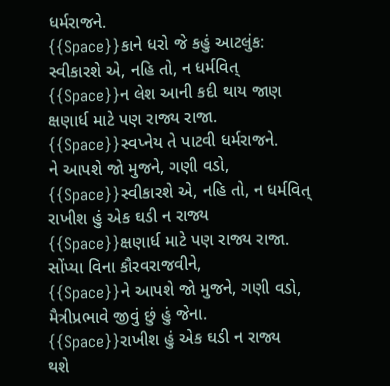ધર્મરાજને.
{{Space}}કાને ધરો જે કહું આટલુંક:
સ્વીકારશે એ, નહિ તો, ન ધર્મવિત્
{{Space}}ન લેશ આની કદી થાય જાણ
ક્ષણાર્ધ માટે પણ રાજ્ય રાજા.
{{Space}}સ્વપ્નેય તે પાટવી ધર્મરાજને.
ને આપશે જો મુજને, ગણી વડો,
{{Space}}સ્વીકારશે એ, નહિ તો, ન ધર્મવિત્
રાખીશ હું એક ઘડી ન રાજ્ય
{{Space}}ક્ષણાર્ધ માટે પણ રાજ્ય રાજા.
સોંપ્યા વિના કૌરવરાજવીને,
{{Space}}ને આપશે જો મુજને, ગણી વડો,
મૈત્રીપ્રભાવે જીવું છું હું જેના.
{{Space}}રાખીશ હું એક ઘડી ન રાજ્ય
થશે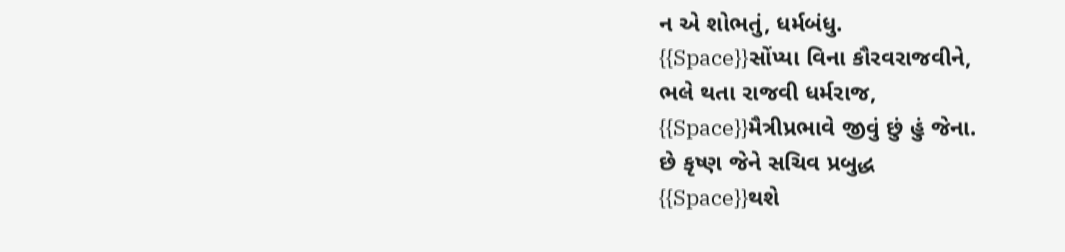ન એ શોભતું, ધર્મબંધુ.
{{Space}}સોંપ્યા વિના કૌરવરાજવીને,
ભલે થતા રાજવી ધર્મરાજ,
{{Space}}મૈત્રીપ્રભાવે જીવું છું હું જેના.
છે કૃષ્ણ જેને સચિવ પ્રબુદ્ધ
{{Space}}થશે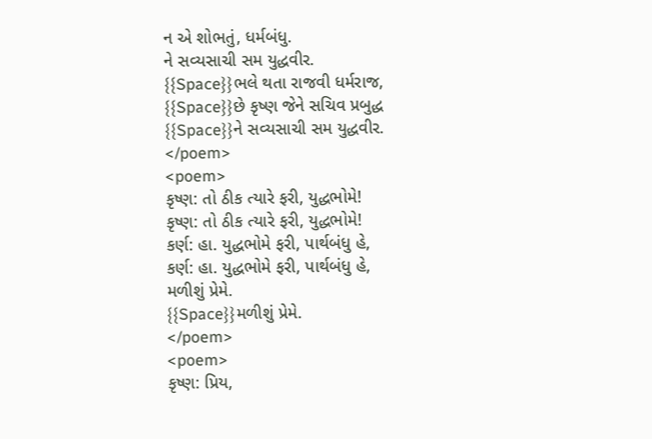ન એ શોભતું, ધર્મબંધુ.
ને સવ્યસાચી સમ યુદ્ધવીર.
{{Space}}ભલે થતા રાજવી ધર્મરાજ,
{{Space}}છે કૃષ્ણ જેને સચિવ પ્રબુદ્ધ
{{Space}}ને સવ્યસાચી સમ યુદ્ધવીર.
</poem>
<poem>
કૃષ્ણ: તો ઠીક ત્યારે ફરી, યુદ્ધભોમે!
કૃષ્ણ: તો ઠીક ત્યારે ફરી, યુદ્ધભોમે!
કર્ણ: હા. યુદ્ધભોમે ફરી, પાર્થબંધુ હે,
કર્ણ: હા. યુદ્ધભોમે ફરી, પાર્થબંધુ હે,
મળીશું પ્રેમે.
{{Space}}મળીશું પ્રેમે.
</poem>
<poem>
કૃષ્ણ: પ્રિય,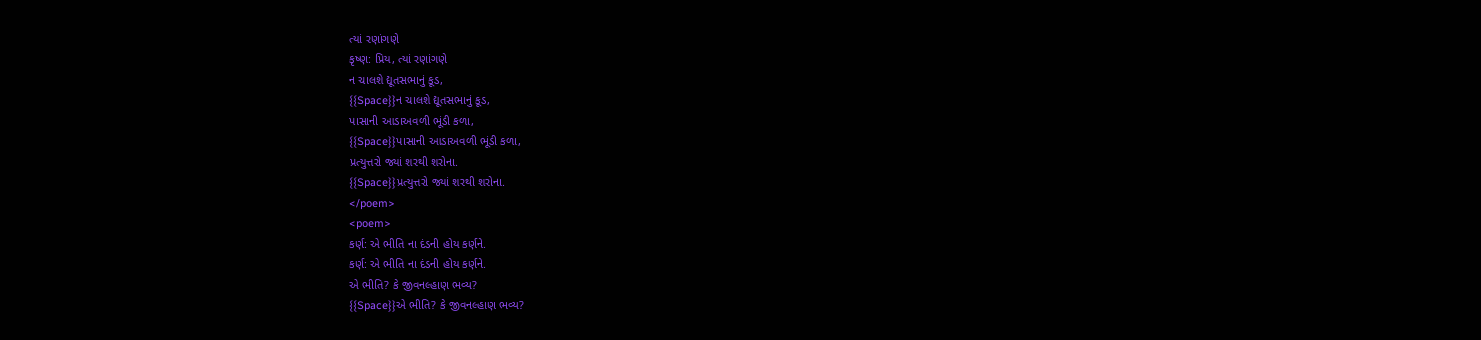ત્યાં રણાંગણે
કૃષ્ણ: પ્રિય, ત્યાં રણાંગણે
ન ચાલશે દ્યૂતસભાનું કૂડ,
{{Space}}ન ચાલશે દ્યૂતસભાનું કૂડ,
પાસાની આડાઅવળી ભૂંડી કળા,
{{Space}}પાસાની આડાઅવળી ભૂંડી કળા,
પ્રત્યુત્તરો જ્યાં શરથી શરોના.
{{Space}}પ્રત્યુત્તરો જ્યાં શરથી શરોના.
</poem>
<poem>
કર્ણ: એ ભીતિ ના દંડની હોય કર્ણને.
કર્ણ: એ ભીતિ ના દંડની હોય કર્ણને.
એ ભીતિ? કે જીવનલ્હાણ ભવ્ય?
{{Space}}એ ભીતિ? કે જીવનલ્હાણ ભવ્ય?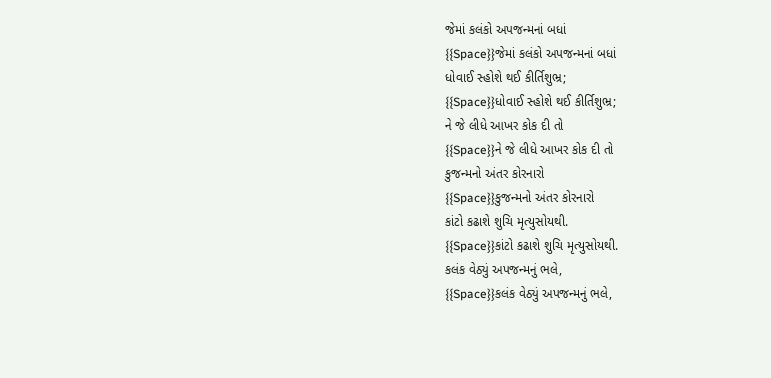જેમાં કલંકો અપજન્મનાં બધાં
{{Space}}જેમાં કલંકો અપજન્મનાં બધાં
ધોવાઈ સ્હોશે થઈ કીર્તિશુભ્ર;
{{Space}}ધોવાઈ સ્હોશે થઈ કીર્તિશુભ્ર;
ને જે લીધે આખર કોક દી તો
{{Space}}ને જે લીધે આખર કોક દી તો
કુજન્મનો અંતર કોરનારો
{{Space}}કુજન્મનો અંતર કોરનારો
કાંટો કઢાશે શુચિ મૃત્યુસોયથી.
{{Space}}કાંટો કઢાશે શુચિ મૃત્યુસોયથી.
કલંક વેઠ્યું અપજન્મનું ભલે,
{{Space}}કલંક વેઠ્યું અપજન્મનું ભલે,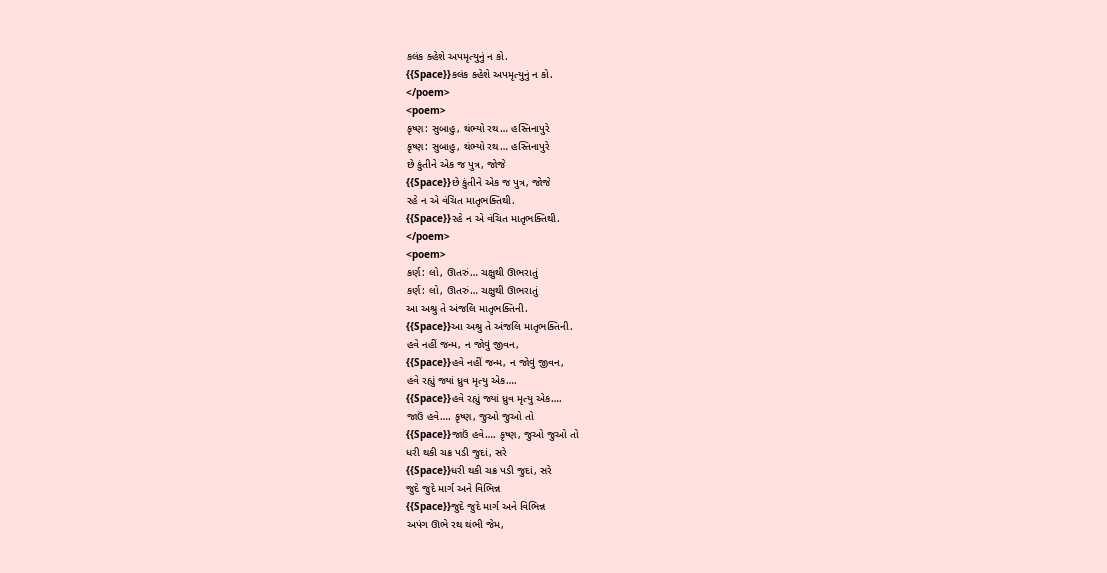કલંક ક્હેશે અપમૃત્યુનું ન કો.
{{Space}}કલંક ક્હેશે અપમૃત્યુનું ન કો.
</poem>
<poem>
કૃષ્ણ: સુબાહુ, થંભ્યો રથ… હસ્તિનાપુરે
કૃષ્ણ: સુબાહુ, થંભ્યો રથ… હસ્તિનાપુરે
છે કુંતીને એક જ પુત્ર, જોજે
{{Space}}છે કુંતીને એક જ પુત્ર, જોજે
રહે ન એ વંચિત માતૃભક્તિથી.
{{Space}}રહે ન એ વંચિત માતૃભક્તિથી.
</poem>
<poem>
કર્ણ: લો, ઊતરું… ચક્ષુથી ઊભરાતું
કર્ણ: લો, ઊતરું… ચક્ષુથી ઊભરાતું
આ અશ્રુ તે અંજલિ માતૃભક્તિની.
{{Space}}આ અશ્રુ તે અંજલિ માતૃભક્તિની.
હવે નહીં જન્મ, ન જોવું જીવન,
{{Space}}હવે નહીં જન્મ, ન જોવું જીવન,
હવે રહ્યું જ્યાં ધ્રુવ મૃત્યુ એક….
{{Space}}હવે રહ્યું જ્યાં ધ્રુવ મૃત્યુ એક….
જાઉં હવે…. કૃષ્ણ, જુઓ જુઓ તો
{{Space}}જાઉં હવે…. કૃષ્ણ, જુઓ જુઓ તો
ધરી થકી ચક્ર પડી જુદાં, સરે
{{Space}}ધરી થકી ચક્ર પડી જુદાં, સરે
જુદે જુદે માર્ગ અને વિભિન્ન
{{Space}}જુદે જુદે માર્ગ અને વિભિન્ન
અપંગ ઊભે રથ થંભી જેમ,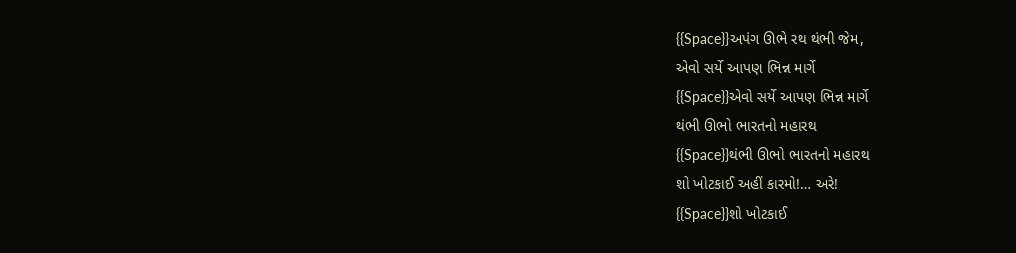{{Space}}અપંગ ઊભે રથ થંભી જેમ,
એવો સર્યે આપણ ભિન્ન માર્ગે
{{Space}}એવો સર્યે આપણ ભિન્ન માર્ગે
થંભી ઊભો ભારતનો મહારથ
{{Space}}થંભી ઊભો ભારતનો મહારથ
શો ખોટકાઈ અહીં કારમો!… અરે!
{{Space}}શો ખોટકાઈ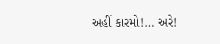અહીં કારમો!… અરે!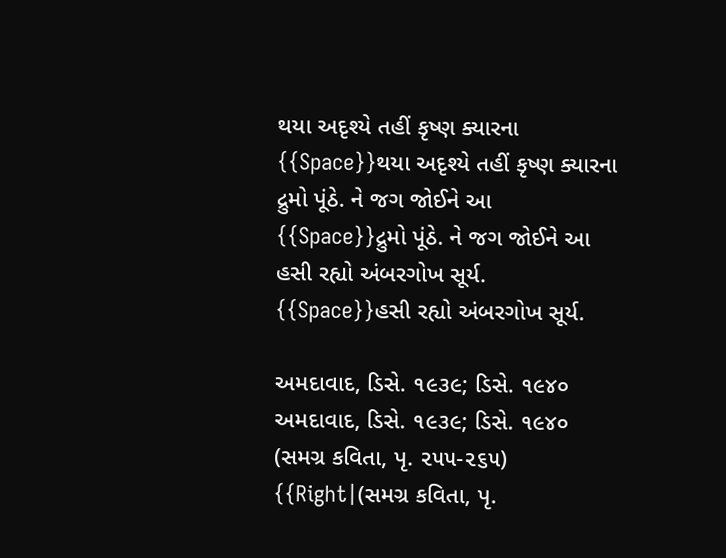થયા અદૃશ્યે તહીં કૃષ્ણ ક્યારના
{{Space}}થયા અદૃશ્યે તહીં કૃષ્ણ ક્યારના
દ્રુમો પૂંઠે. ને જગ જોઈને આ
{{Space}}દ્રુમો પૂંઠે. ને જગ જોઈને આ
હસી રહ્યો અંબરગોખ સૂર્ય.
{{Space}}હસી રહ્યો અંબરગોખ સૂર્ય.

અમદાવાદ, ડિસે. ૧૯૩૯; ડિસે. ૧૯૪૦
અમદાવાદ, ડિસે. ૧૯૩૯; ડિસે. ૧૯૪૦
(સમગ્ર કવિતા, પૃ. ૨૫૫-૨૬૫)
{{Right|(સમગ્ર કવિતા, પૃ.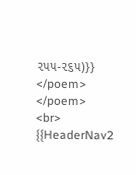૨૫૫-૨૬૫)}}
</poem>
</poem>
<br>
{{HeaderNav2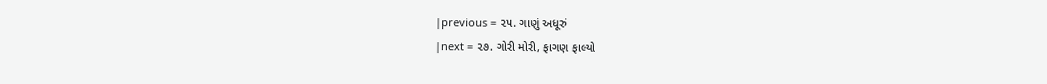|previous = ૨૫. ગાણું અધૂરું
|next = ૨૭. ગોરી મોરી, ફાગણ ફાલ્યો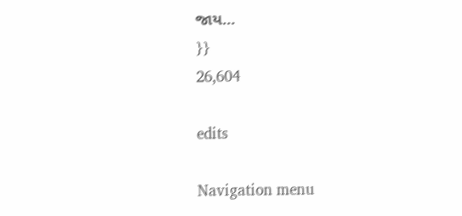જાય…
}}
26,604

edits

Navigation menu